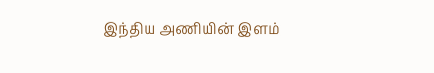இந்திய அணியின் இளம்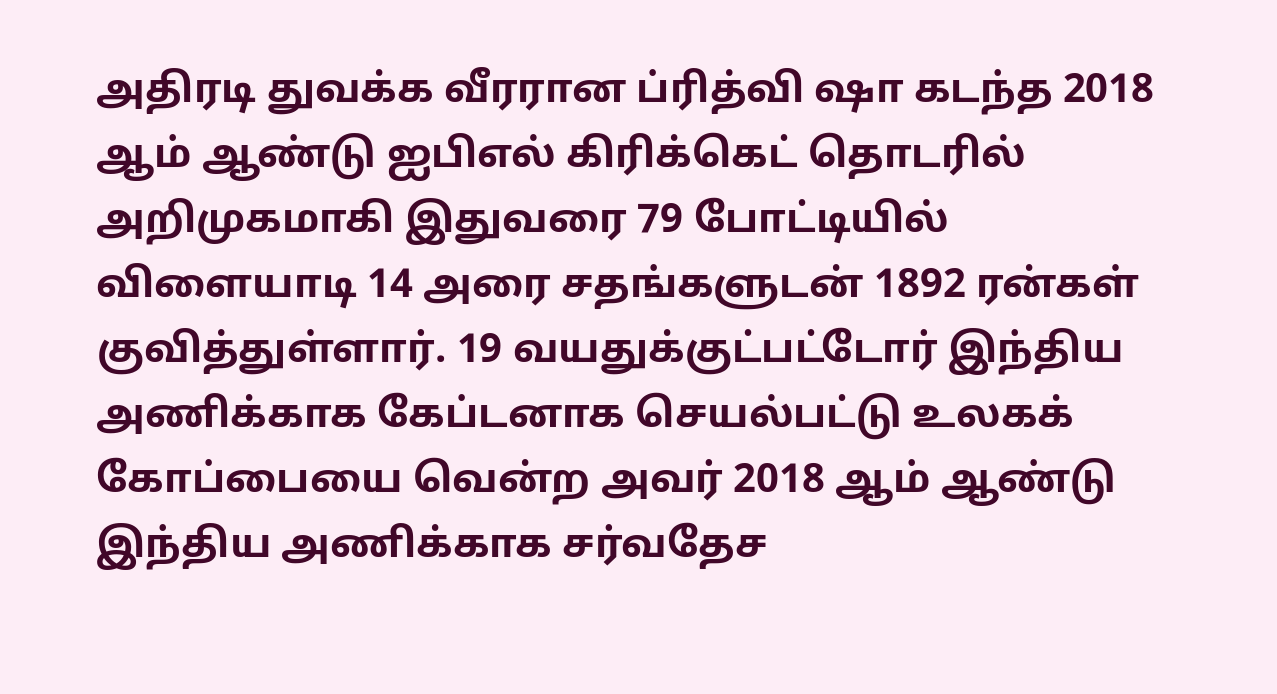அதிரடி துவக்க வீரரான ப்ரித்வி ஷா கடந்த 2018 ஆம் ஆண்டு ஐபிஎல் கிரிக்கெட் தொடரில் அறிமுகமாகி இதுவரை 79 போட்டியில் விளையாடி 14 அரை சதங்களுடன் 1892 ரன்கள் குவித்துள்ளார். 19 வயதுக்குட்பட்டோர் இந்திய அணிக்காக கேப்டனாக செயல்பட்டு உலகக் கோப்பையை வென்ற அவர் 2018 ஆம் ஆண்டு இந்திய அணிக்காக சர்வதேச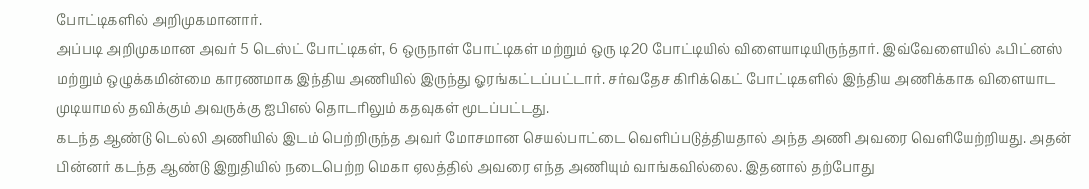போட்டிகளில் அறிமுகமானார்.
அப்படி அறிமுகமான அவர் 5 டெஸ்ட் போட்டிகள், 6 ஒருநாள் போட்டிகள் மற்றும் ஒரு டி20 போட்டியில் விளையாடியிருந்தார். இவ்வேளையில் ஃபிட்னஸ் மற்றும் ஒழுக்கமின்மை காரணமாக இந்திய அணியில் இருந்து ஓரங்கட்டப்பட்டார். சர்வதேச கிரிக்கெட் போட்டிகளில் இந்திய அணிக்காக விளையாட முடியாமல் தவிக்கும் அவருக்கு ஐபிஎல் தொடரிலும் கதவுகள் மூடப்பட்டது.
கடந்த ஆண்டு டெல்லி அணியில் இடம் பெற்றிருந்த அவர் மோசமான செயல்பாட்டை வெளிப்படுத்தியதால் அந்த அணி அவரை வெளியேற்றியது. அதன் பின்னர் கடந்த ஆண்டு இறுதியில் நடைபெற்ற மெகா ஏலத்தில் அவரை எந்த அணியும் வாங்கவில்லை. இதனால் தற்போது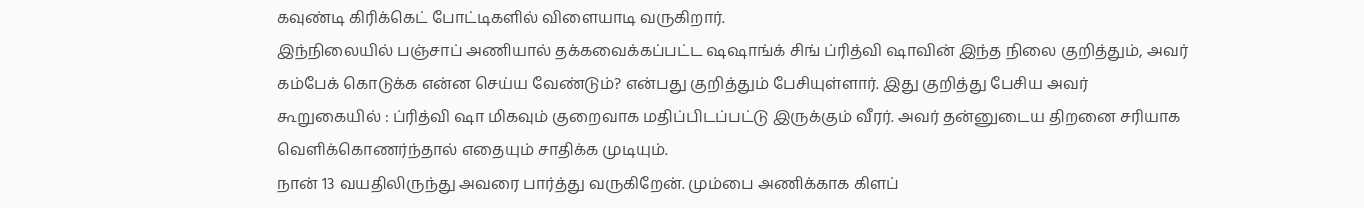கவுண்டி கிரிக்கெட் போட்டிகளில் விளையாடி வருகிறார்.
இந்நிலையில் பஞ்சாப் அணியால் தக்கவைக்கப்பட்ட ஷஷாங்க் சிங் ப்ரித்வி ஷாவின் இந்த நிலை குறித்தும், அவர் கம்பேக் கொடுக்க என்ன செய்ய வேண்டும்? என்பது குறித்தும் பேசியுள்ளார். இது குறித்து பேசிய அவர் கூறுகையில் : ப்ரித்வி ஷா மிகவும் குறைவாக மதிப்பிடப்பட்டு இருக்கும் வீரர். அவர் தன்னுடைய திறனை சரியாக வெளிக்கொணர்ந்தால் எதையும் சாதிக்க முடியும்.
நான் 13 வயதிலிருந்து அவரை பார்த்து வருகிறேன். மும்பை அணிக்காக கிளப்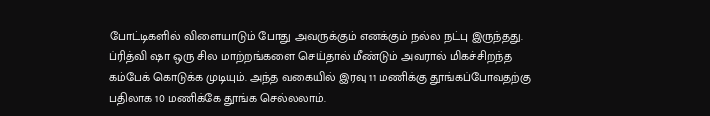போட்டிகளில் விளையாடும் போது அவருக்கும் எனக்கும் நல்ல நட்பு இருந்தது. ப்ரித்வி ஷா ஒரு சில மாற்றங்களை செய்தால் மீண்டும் அவரால் மிகச்சிறந்த கம்பேக் கொடுக்க முடியும். அந்த வகையில் இரவு 11 மணிக்கு தூங்கப்போவதற்கு பதிலாக 10 மணிக்கே தூங்க செல்லலாம்.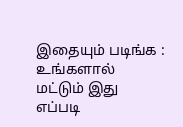இதையும் படிங்க : உங்களால் மட்டும் இது எப்படி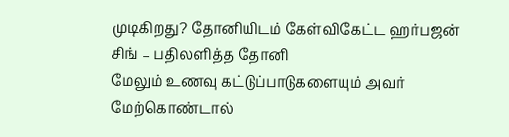முடிகிறது? தோனியிடம் கேள்விகேட்ட ஹர்பஜன் சிங் – பதிலளித்த தோனி
மேலும் உணவு கட்டுப்பாடுகளையும் அவர் மேற்கொண்டால்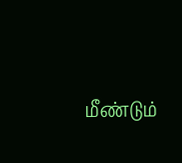மீண்டும்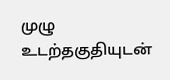முழு உடற்தகுதியுடன்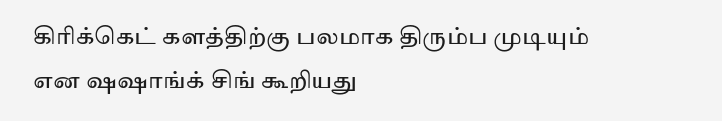கிரிக்கெட் களத்திற்கு பலமாக திரும்ப முடியும் என ஷஷாங்க் சிங் கூறியது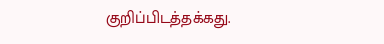குறிப்பிடத்தக்கது.